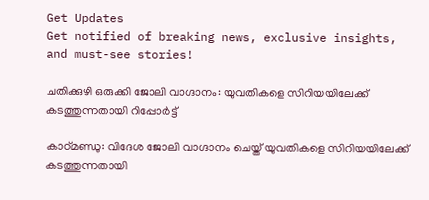Get Updates
Get notified of breaking news, exclusive insights, and must-see stories!

ചതിക്കുഴി ഒരുക്കി ജോലി വാഗ്ദാനം: യുവതികളെ സിറിയയിലേക്ക് കടത്തുന്നതായി റിപ്പോര്‍ട്ട്

കാഠ്മണ്ഡു: വിദേശ ജോലി വാഗ്ദാനം ചെയ്ത് യുവതികളെ സിറിയയിലേക്ക് കടത്തുന്നതായി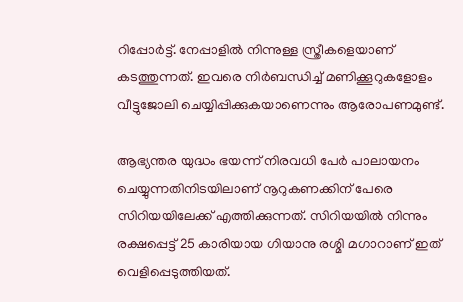റിപ്പോര്‍ട്ട്. നേപ്പാളില്‍ നിന്നുള്ള സ്ത്രീകളെയാണ് കടത്തുന്നത്. ഇവരെ നിര്‍ബന്ധിച്ച് മണിക്കൂറുകളോളം വീട്ടുജോലി ചെയ്യിപ്പിക്കുകയാണെന്നും ആരോപണമുണ്ട്.

ആഭ്യന്തര യുദ്ധം ഭയന്ന് നിരവധി പേര്‍ പാലായനം ചെയ്യുന്നതിനിടയിലാണ് നൂറുകണക്കിന് പേരെ സിറിയയിലേക്ക് എത്തിക്കുന്നത്. സിറിയയില്‍ നിന്നും രക്ഷപ്പെട്ട് 25 കാരിയായ ഗിയാനു രശ്മി മഗാറാണ് ഇത് വെളിപ്പെടുത്തിയത്.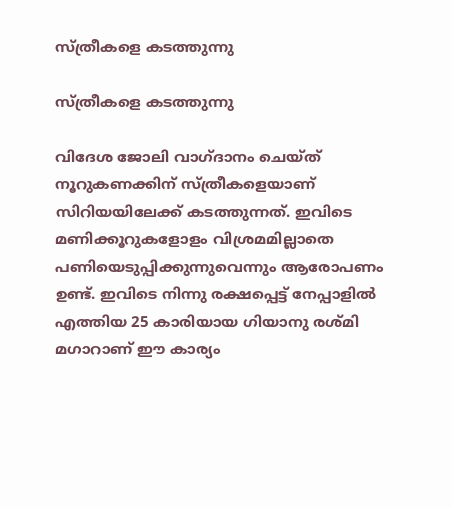സ്ത്രീകളെ കടത്തുന്നു

സ്ത്രീകളെ കടത്തുന്നു

വിദേശ ജോലി വാഗ്ദാനം ചെയ്ത് നൂറുകണക്കിന് സ്ത്രീകളെയാണ് സിറിയയിലേക്ക് കടത്തുന്നത്. ഇവിടെ മണിക്കൂറുകളോളം വിശ്രമമില്ലാതെ പണിയെടുപ്പിക്കുന്നുവെന്നും ആരോപണം ഉണ്ട്. ഇവിടെ നിന്നു രക്ഷപ്പെട്ട് നേപ്പാളില്‍ എത്തിയ 25 കാരിയായ ഗിയാനു രശ്മി മഗാറാണ് ഈ കാര്യം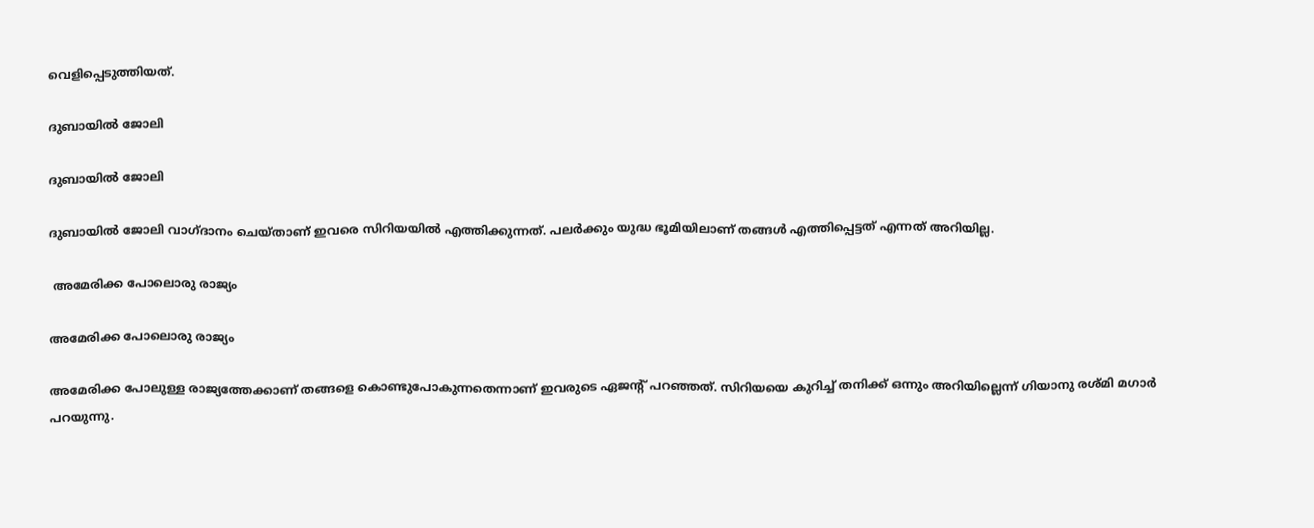വെളിപ്പെടുത്തിയത്.

ദുബായില്‍ ജോലി

ദുബായില്‍ ജോലി

ദുബായില്‍ ജോലി വാഗ്ദാനം ചെയ്താണ് ഇവരെ സിറിയയില്‍ എത്തിക്കുന്നത്. പലര്‍ക്കും യുദ്ധ ഭൂമിയിലാണ് തങ്ങള്‍ എത്തിപ്പെട്ടത് എന്നത് അറിയില്ല.

 അമേരിക്ക പോലൊരു രാജ്യം

അമേരിക്ക പോലൊരു രാജ്യം

അമേരിക്ക പോലുള്ള രാജ്യത്തേക്കാണ് തങ്ങളെ കൊണ്ടുപോകുന്നതെന്നാണ് ഇവരുടെ ഏജന്റ് പറഞ്ഞത്. സിറിയയെ കുറിച്ച് തനിക്ക് ഒന്നും അറിയില്ലെന്ന് ഗിയാനു രശ്മി മഗാര്‍ പറയുന്നു.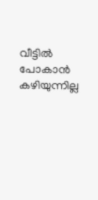വീട്ടില്‍ പോകാന്‍ കഴിയുന്നില്ല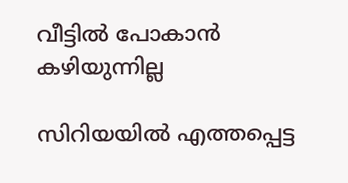വീട്ടില്‍ പോകാന്‍ കഴിയുന്നില്ല

സിറിയയില്‍ എത്തപ്പെട്ട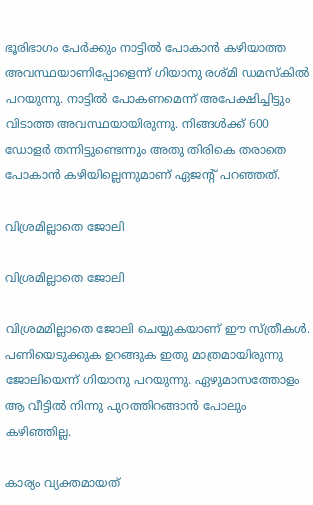ഭൂരിഭാഗം പേര്‍ക്കും നാട്ടില്‍ പോകാന്‍ കഴിയാത്ത അവസ്ഥയാണിപ്പോളെന്ന് ഗിയാനു രശ്മി ഡമസ്‌കില്‍ പറയുന്നു. നാട്ടില്‍ പോകണമെന്ന് അപേക്ഷിച്ചിട്ടും വിടാത്ത അവസ്ഥയായിരുന്നു. നിങ്ങള്‍ക്ക് 600 ഡോളര്‍ തന്നിട്ടുണ്ടെന്നും അതു തിരികെ തരാതെ പോകാന്‍ കഴിയില്ലെന്നുമാണ് ഏജന്റ് പറഞ്ഞത്.

വിശ്രമില്ലാതെ ജോലി

വിശ്രമില്ലാതെ ജോലി

വിശ്രമമില്ലാതെ ജോലി ചെയ്യുകയാണ് ഈ സ്ത്രീകള്‍. പണിയെടുക്കുക ഉറങ്ങുക ഇതു മാത്രമായിരുന്നു ജോലിയെന്ന് ഗിയാനു പറയുന്നു. ഏഴുമാസത്തോളം ആ വീട്ടില്‍ നിന്നു പുറത്തിറങ്ങാന്‍ പോലും കഴിഞ്ഞില്ല.

കാര്യം വ്യക്തമായത്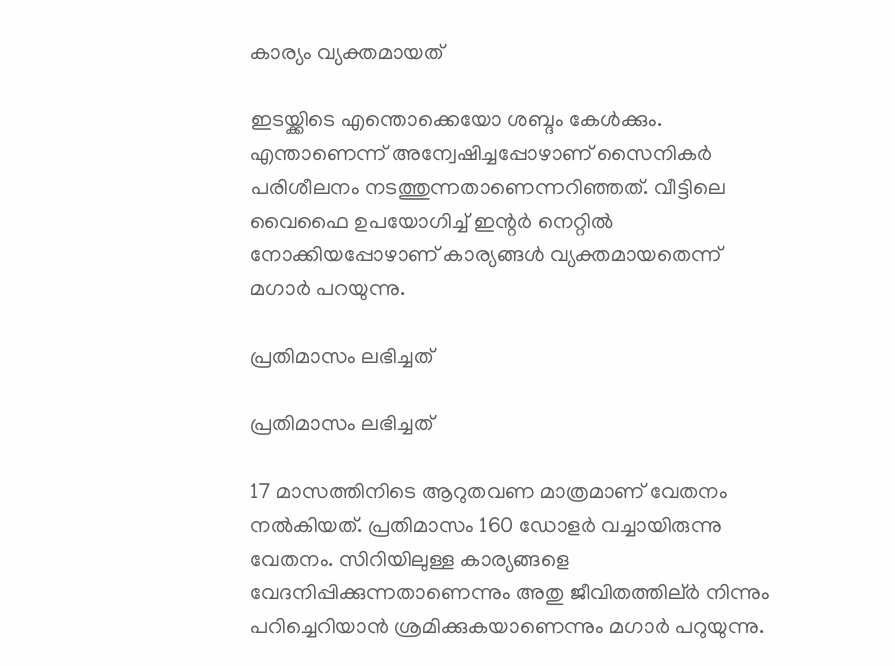കാര്യം വ്യക്തമായത്

ഇടയ്ക്കിടെ എന്തൊക്കെയോ ശബ്ദം കേള്‍ക്കും. എന്താണെന്ന് അന്വേഷിച്ചപ്പോഴാണ് സൈനികര്‍ പരിശീലനം നടത്തുന്നതാണെന്നറിഞ്ഞത്. വീട്ടിലെ വൈഫൈ ഉപയോഗിച്ച് ഇന്റര്‍ നെറ്റില്‍ നോക്കിയപ്പോഴാണ് കാര്യങ്ങള്‍ വ്യക്തമായതെന്ന് മഗാര്‍ പറയുന്നു.

പ്രതിമാസം ലഭിച്ചത്

പ്രതിമാസം ലഭിച്ചത്

17 മാസത്തിനിടെ ആറുതവണ മാത്രമാണ് വേതനം നല്‍കിയത്. പ്രതിമാസം 160 ഡോളര്‍ വച്ചായിരുന്നു വേതനം. സിറിയിലുള്ള കാര്യങ്ങളെ വേദനിപ്പിക്കുന്നതാണെന്നും അതു ജീവിതത്തില്ർ നിന്നും പറിച്ചെറിയാന്‍ ശ്രമിക്കുകയാണെന്നും മഗാര്‍ പറുയുന്നു.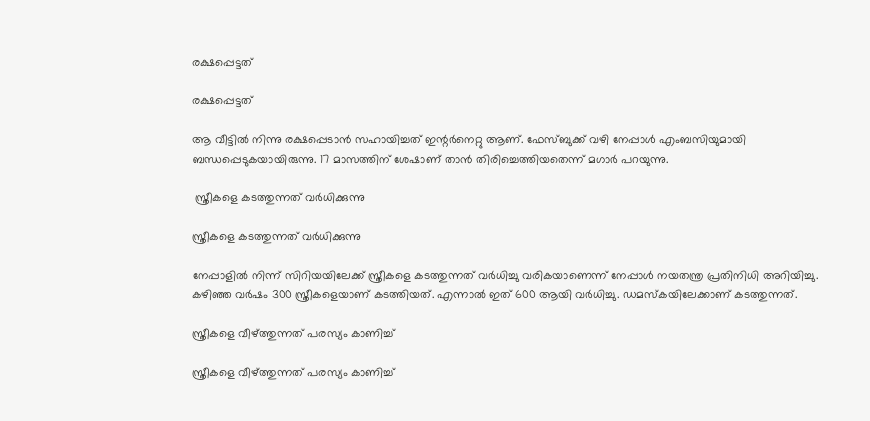രക്ഷപ്പെട്ടത്

രക്ഷപ്പെട്ടത്

ആ വീട്ടില്‍ നിന്നു രക്ഷപ്പെടാന്‍ സഹായിച്ചത് ഇന്റര്‍നെറ്റു ആണ്. ഫേസ്ബുക്ക് വഴി നേപ്പാള്‍ എംബസിയുമായി ബന്ധപ്പെടുകയായിരുന്നു. 17 മാസത്തിന് ശേഷാണ് താന്‍ തിരിച്ചെത്തിയതെന്ന് മഗാര്‍ പറയുന്നു.

 സ്ത്രീകളെ കടത്തുന്നത് വര്‍ധിക്കുന്നു

സ്ത്രീകളെ കടത്തുന്നത് വര്‍ധിക്കുന്നു

നേപ്പാളില്‍ നിന്ന് സിറിയയിലേക്ക് സ്ത്രീകളെ കടത്തുന്നത് വര്‍ധിച്ചു വരികയാണെന്ന് നേപ്പാള്‍ നയതന്ത്ര പ്രതിനിധി അറിയിച്ചു. കഴിഞ്ഞ വര്‍ഷം 300 സ്ത്രീകളെയാണ് കടത്തിയത്. എന്നാല്‍ ഇത് 600 ആയി വര്‍ധിച്ചു. ഡമസ്‌കയിലേക്കാണ് കടത്തുന്നത്.

സ്ത്രീകളെ വീഴ്ത്തുന്നത് പരസ്യം കാണിച്ച്

സ്ത്രീകളെ വീഴ്ത്തുന്നത് പരസ്യം കാണിച്ച്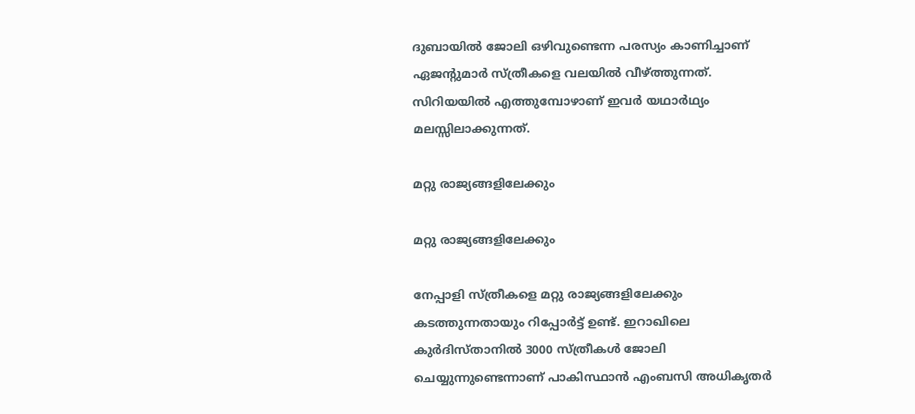ദുബായില്‍ ജോലി ഒഴിവുണ്ടെന്ന പരസ്യം കാണിച്ചാണ് ഏജന്റുമാര്‍ സ്ത്രീകളെ വലയില്‍ വീഴ്ത്തുന്നത്. സിറിയയില്‍ എത്തുമ്പോഴാണ് ഇവര്‍ യഥാര്‍ഥ്യം മലസ്സിലാക്കുന്നത്.

മറ്റു രാജ്യങ്ങളിലേക്കും

മറ്റു രാജ്യങ്ങളിലേക്കും

നേപ്പാളി സ്ത്രീകളെ മറ്റു രാജ്യങ്ങളിലേക്കും കടത്തുന്നതായും റിപ്പോര്‍ട്ട് ഉണ്ട്. ഇറാഖിലെ കുര്‍ദിസ്താനില്‍ 3000 സ്ത്രീകള്‍ ജോലി ചെയ്യുന്നുണ്ടെന്നാണ് പാകിസ്ഥാന്‍ എംബസി അധികൃതര്‍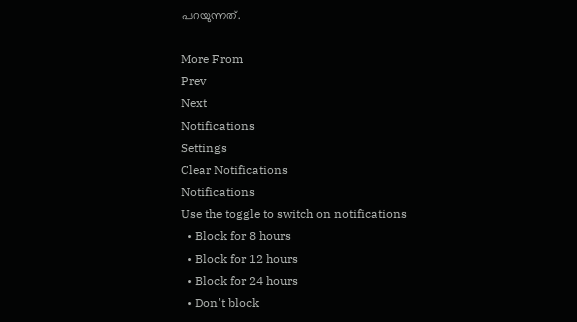പറയുന്നത്.

More From
Prev
Next
Notifications
Settings
Clear Notifications
Notifications
Use the toggle to switch on notifications
  • Block for 8 hours
  • Block for 12 hours
  • Block for 24 hours
  • Don't block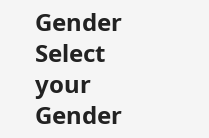Gender
Select your Gender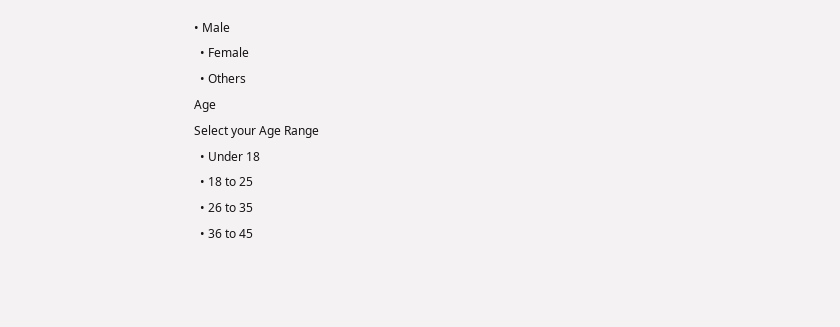• Male
  • Female
  • Others
Age
Select your Age Range
  • Under 18
  • 18 to 25
  • 26 to 35
  • 36 to 45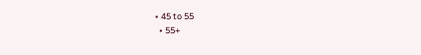• 45 to 55
  • 55+